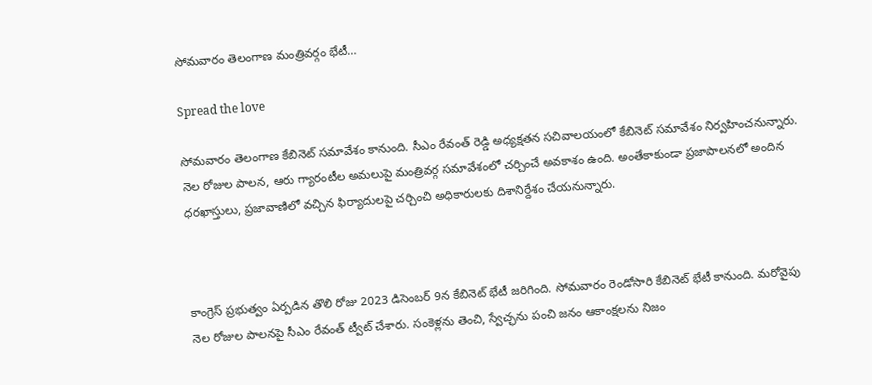సోమవారం తెలంగాణ మంత్రివర్గం భేటీ…

Spread the love

సోమవారం తెలంగాణ కేబినెట్ సమావేశం కానుంది. సీఎం రేవంత్ రెడ్డి అధ్యక్షతన సచివాలయంలో కేబినెట్ సమావేశం నిర్వహించనున్నారు. నెల రోజుల పాలన, ఆరు గ్యారంటీల అమలుపై మంత్రివర్గ సమావేశంలో చర్చించే అవకాశం ఉంది. అంతేకాకుండా ప్రజాపాలనలో అందిన ధరఖాస్తులు, ప్రజావాణిలో వచ్చిన ఫిర్యాదులపై చర్చించి అధికారులకు దిశానిర్దేశం చేయనున్నారు.



కాంగ్రెస్ ప్రభుత్వం ఏర్పడిన తొలి రోజు 2023 డిసెంబర్ 9న కేబినెట్ భేటీ జరిగింది. సోమవారం రెండోసారి కేబినెట్ భేటీ కానుంది. మరోవైపు నెల రోజుల పాలనపై సీఎం రేవంత్ ట్వీట్ చేశారు. సంకెళ్లను తెంచి, స్వేచ్ఛను పంచి జనం ఆకాంక్షలను నిజం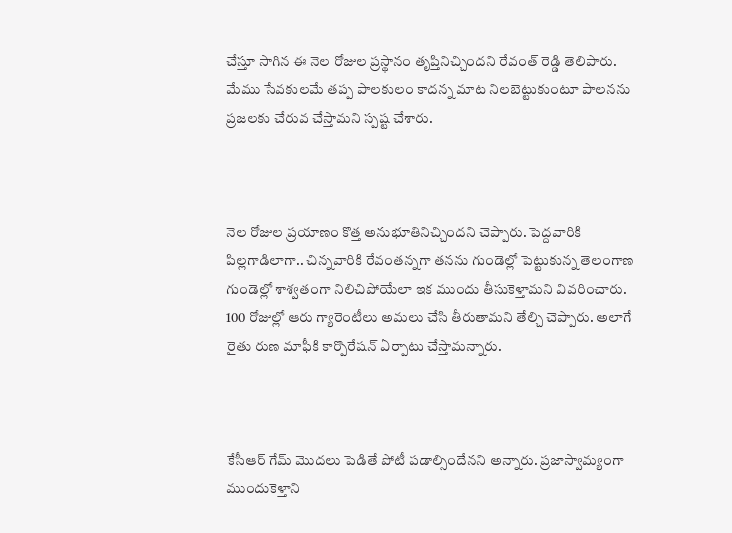చేస్తూ సాగిన ఈ నెల రోజుల ప్రస్థానం తృప్తినిచ్చిందని రేవంత్ రెడ్డి తెలిపారు. మేము సేవకులమే తప్ప పాలకులం కాదన్న మాట నిలబెట్టుకుంటూ పాలనను ప్రజలకు చేరువ చేస్తామని స్పష్ట చేశారు.



నెల రోజుల ప్రయాణం కొత్త అనుభూతినిచ్చిందని చెప్పారు. పెద్దవారికి పిల్లగాడిలాగా.. చిన్నవారికి రేవంతన్నగా తనను గుండెల్లో పెట్టుకున్న తెలంగాణ గుండెల్లో శాశ్వతంగా నిలిచిపోయేలా ఇక ముందు తీసుకెళ్తామని వివరించారు. 100 రోజుల్లో ఆరు గ్యారెంటీలు అమలు చేసి తీరుతామని తేల్చి చెప్పారు. అలాగే రైతు రుణ మాఫీకి కార్పొరేషన్ ఏర్పాటు చేస్తామన్నారు.



కేసీఆర్ గేమ్ మొదలు పెడితే పోటీ పడాల్సిందేనని అన్నారు. ప్రజాస్వామ్యంగా ముందుకెళ్తాని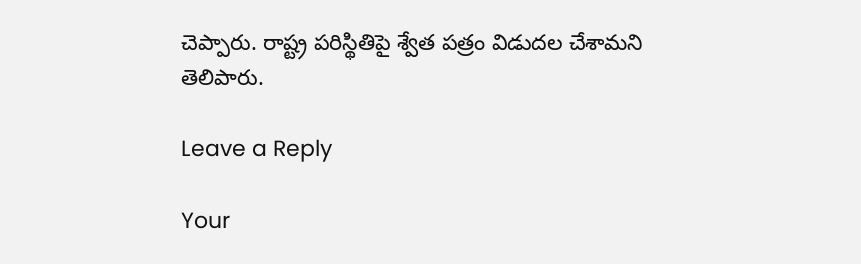చెప్పారు. రాష్ట్ర పరిస్థితిపై శ్వేత పత్రం విడుదల చేశామని తెలిపారు.

Leave a Reply

Your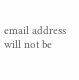email address will not be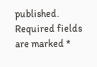published. Required fields are marked *